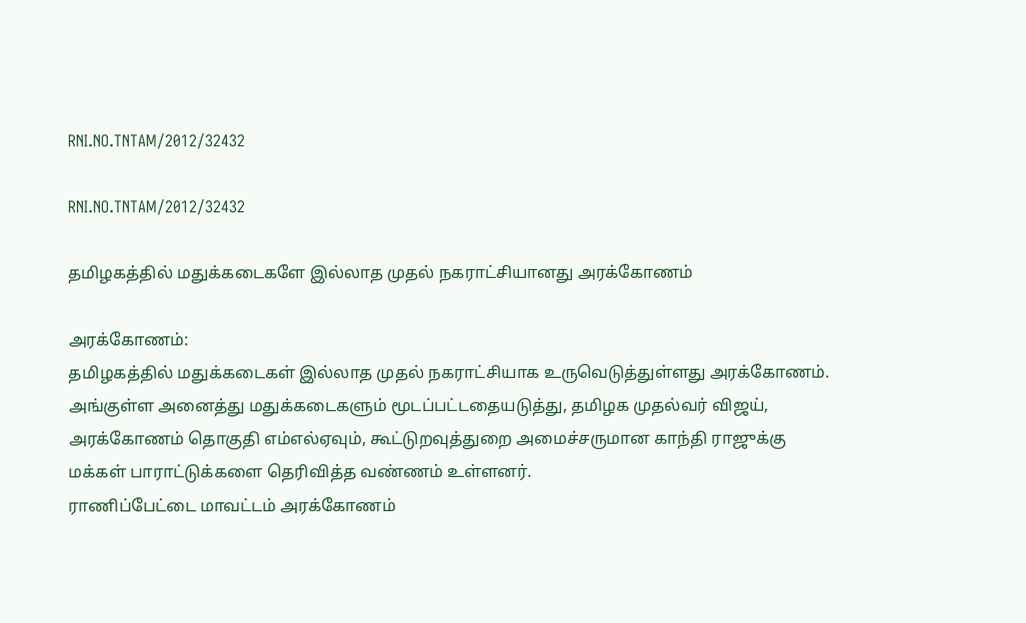RNI.NO.TNTAM/2012/32432

RNI.NO.TNTAM/2012/32432

தமிழகத்தில் மதுக்கடைகளே இல்லாத முதல் நகராட்சியானது அரக்கோணம்

அரக்கோணம்:
தமிழகத்தில் மதுக்கடைகள் இல்லாத முதல் நகராட்சியாக உருவெடுத்துள்ளது அரக்கோணம். அங்குள்ள அனைத்து மதுக்கடைகளும் மூடப்பட்டதையடுத்து, தமிழக முதல்வர் விஜய், அரக்கோணம் தொகுதி எம்எல்ஏவும், கூட்டுறவுத்துறை அமைச்சருமான காந்தி ராஜுக்கு மக்கள் பாராட்டுக்களை தெரிவித்த வண்ணம் உள்ளனர்.
ராணிப்பேட்டை மாவட்டம் அரக்கோணம்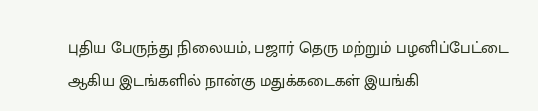புதிய பேருந்து நிலையம், பஜார் தெரு மற்றும் பழனிப்பேட்டை ஆகிய இடங்களில் நான்கு மதுக்கடைகள் இயங்கி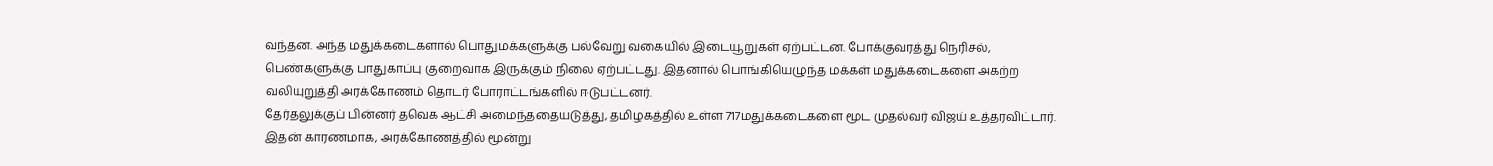வந்தன. அந்த மதுக்கடைகளால் பொதுமக்களுக்கு பல்வேறு வகையில் இடையூறுகள் ஏற்பட்டன. போக்குவரத்து நெரிசல், பெண்களுக்கு பாதுகாப்பு குறைவாக இருக்கும் நிலை ஏற்பட்டது. இதனால் பொங்கியெழுந்த மக்கள் மதுக்கடைகளை அகற்ற வலியுறுத்தி அரக்கோணம் தொடர் போராட்டங்களில் ஈடுபட்டனர்.
தேர்தலுக்குப் பின்னர் தவெக ஆட்சி அமைந்ததையடுத்து, தமிழகத்தில் உள்ள 717மதுக்கடைகளை மூட முதல்வர் விஜய் உத்தரவிட்டார். இதன் காரணமாக, அரக்கோணத்தில் மூன்று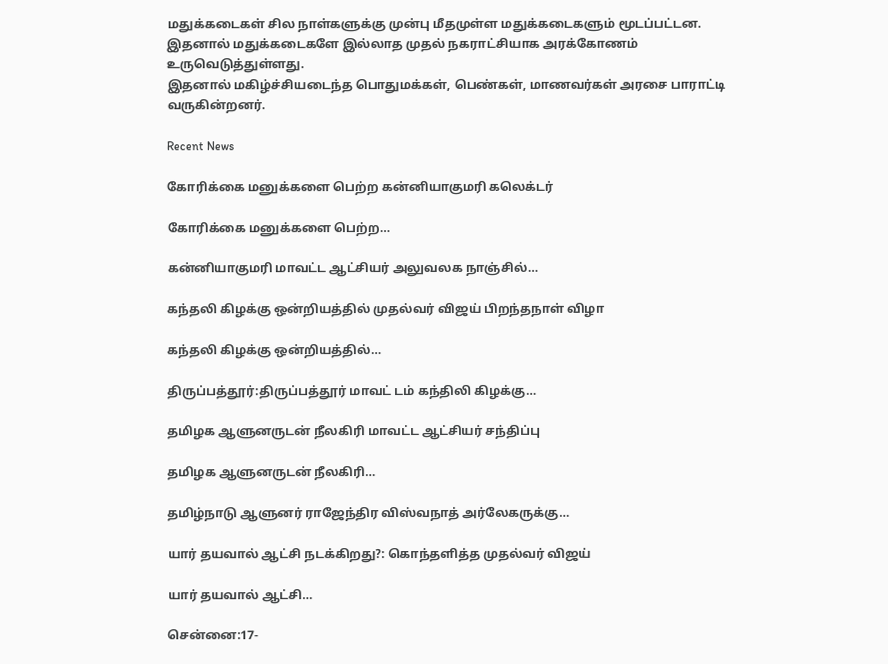மதுக்கடைகள் சில நாள்களுக்கு முன்பு மீதமுள்ள மதுக்கடைகளும் மூடப்பட்டன. இதனால் மதுக்கடைகளே இல்லாத முதல் நகராட்சியாக அரக்கோணம் உருவெடுத்துள்ளது.
இதனால் மகிழ்ச்சியடைந்த பொதுமக்கள், பெண்கள், மாணவர்கள் அரசை பாராட்டி வருகின்றனர்.

Recent News

கோரிக்கை மனுக்களை பெற்ற கன்னியாகுமரி கலெக்டர்

கோரிக்கை மனுக்களை பெற்ற…

கன்னியாகுமரி மாவட்ட ஆட்சியர் அலுவலக நாஞ்சில்…

கந்தலி கிழக்கு ஒன்றியத்தில் முதல்வர் விஜய் பிறந்தநாள் விழா

கந்தலி கிழக்கு ஒன்றியத்தில்…

திருப்பத்தூர்:திருப்பத்தூர் மாவட் டம் கந்திலி கிழக்கு…

தமிழக ஆளுனருடன் நீலகிரி மாவட்ட ஆட்சியர் சந்திப்பு

தமிழக ஆளுனருடன் நீலகிரி…

தமிழ்நாடு ஆளுனர் ராஜேந்திர விஸ்வநாத் அர்லேகருக்கு…

யார் தயவால் ஆட்சி நடக்கிறது?: கொந்தளித்த முதல்வர் விஜய்

யார் தயவால் ஆட்சி…

சென்னை:17-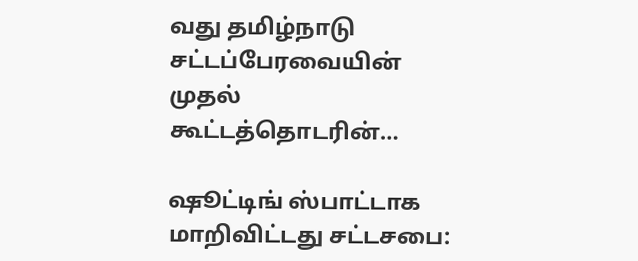வது தமிழ்நாடு சட்டப்பேரவையின் முதல் கூட்டத்தொடரின்…

ஷூட்டிங் ஸ்பாட்டாக மாறிவிட்டது சட்டசபை: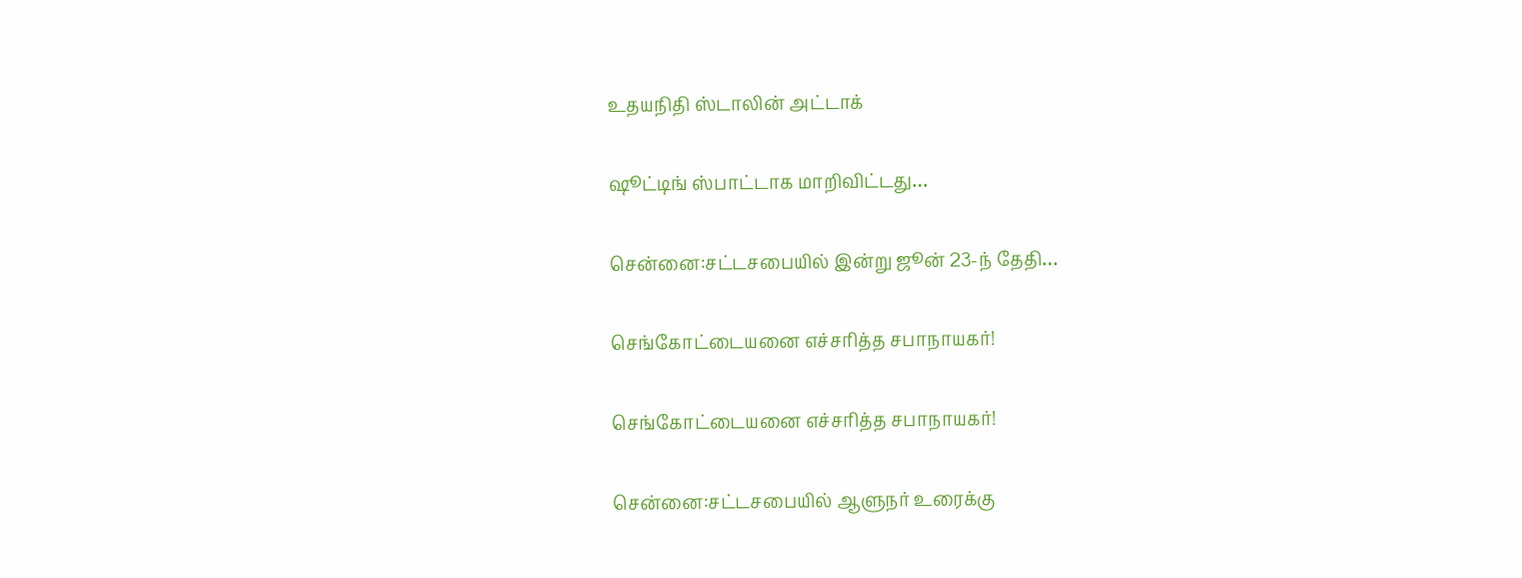உதயநிதி ஸ்டாலின் அட்டாக்

ஷூட்டிங் ஸ்பாட்டாக மாறிவிட்டது…

சென்னை:சட்டசபையில் இன்று ஜூன் 23-ந் தேதி…

செங்கோட்டையனை எச்சரித்த சபாநாயகர்!

செங்கோட்டையனை எச்சரித்த சபாநாயகர்!

சென்னை:சட்டசபையில் ஆளுநர் உரைக்கு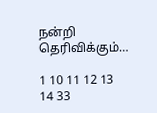நன்றி தெரிவிக்கும்…

1 10 11 12 13 14 33